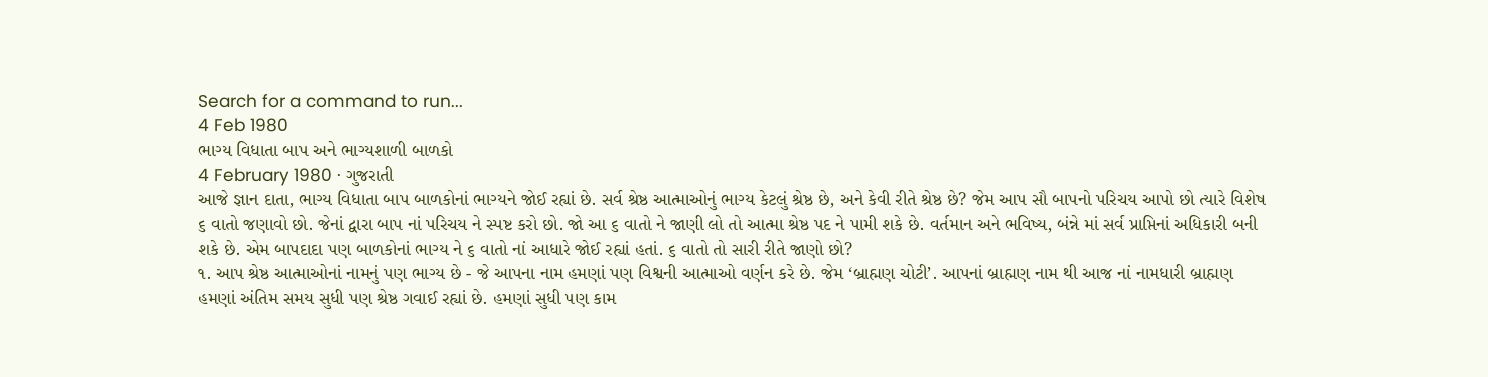Search for a command to run...
4 Feb 1980
ભાગ્ય વિધાતા બાપ અને ભાગ્યશાળી બાળકો
4 February 1980 · ગુજરાતી
આજે જ્ઞાન દાતા, ભાગ્ય વિધાતા બાપ બાળકોનાં ભાગ્યને જોઈ રહ્યાં છે. સર્વ શ્રેષ્ઠ આત્માઓનું ભાગ્ય કેટલું શ્રેષ્ઠ છે, અને કેવી રીતે શ્રેષ્ઠ છે? જેમ આપ સૌ બાપનો પરિચય આપો છો ત્યારે વિશેષ ૬ વાતો જણાવો છો. જેનાં દ્વારા બાપ નાં પરિચય ને સ્પષ્ટ કરો છો. જો આ ૬ વાતો ને જાણી લો તો આત્મા શ્રેષ્ઠ પદ ને પામી શકે છે. વર્તમાન અને ભવિષ્ય, બંન્ને માં સર્વ પ્રાપ્તિનાં અધિકારી બની શકે છે. એમ બાપદાદા પણ બાળકોનાં ભાગ્ય ને ૬ વાતો નાં આધારે જોઈ રહ્યાં હતાં. ૬ વાતો તો સારી રીતે જાણો છો?
૧. આપ શ્રેષ્ઠ આત્માઓનાં નામનું પણ ભાગ્ય છે - જે આપના નામ હમણાં પણ વિશ્વની આત્માઓ વર્ણન કરે છે. જેમ ‘બ્રાહ્મણ ચોટી’. આપનાં બ્રાહ્મણ નામ થી આજ નાં નામધારી બ્રાહ્મણ હમણાં અંતિમ સમય સુધી પણ શ્રેષ્ઠ ગવાઈ રહ્યાં છે. હમણાં સુધી પણ કામ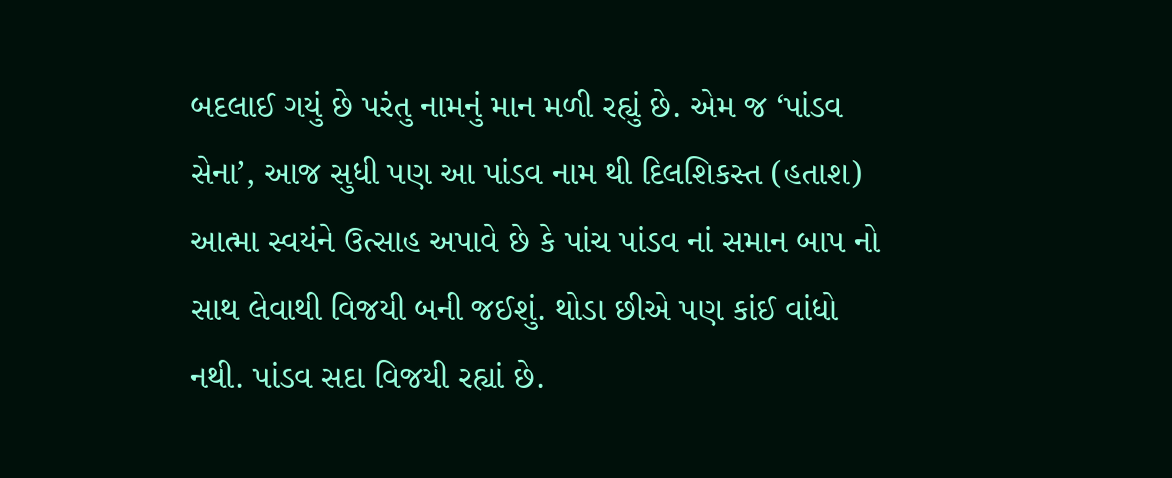બદલાઈ ગયું છે પરંતુ નામનું માન મળી રહ્યું છે. એમ જ ‘પાંડવ સેના’, આજ સુધી પણ આ પાંડવ નામ થી દિલશિકસ્ત (હતાશ) આત્મા સ્વયંને ઉત્સાહ અપાવે છે કે પાંચ પાંડવ નાં સમાન બાપ નો સાથ લેવાથી વિજયી બની જઈશું. થોડા છીએ પણ કાંઈ વાંધો નથી. પાંડવ સદા વિજયી રહ્યાં છે.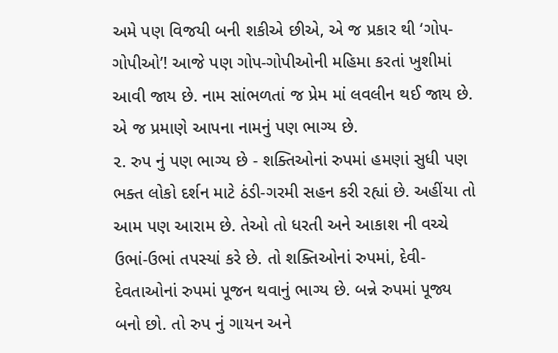અમે પણ વિજયી બની શકીએ છીએ, એ જ પ્રકાર થી ‘ગોપ-ગોપીઓ’! આજે પણ ગોપ-ગોપીઓની મહિમા કરતાં ખુશીમાં આવી જાય છે. નામ સાંભળતાં જ પ્રેમ માં લવલીન થઈ જાય છે. એ જ પ્રમાણે આપના નામનું પણ ભાગ્ય છે.
૨. રુપ નું પણ ભાગ્ય છે - શક્તિઓનાં રુપમાં હમણાં સુધી પણ ભક્ત લોકો દર્શન માટે ઠંડી-ગરમી સહન કરી રહ્યાં છે. અહીંયા તો આમ પણ આરામ છે. તેઓ તો ધરતી અને આકાશ ની વચ્ચે ઉભાં-ઉભાં તપસ્યાં કરે છે. તો શક્તિઓનાં રુપમાં, દેવી-દેવતાઓનાં રુપમાં પૂજન થવાનું ભાગ્ય છે. બન્ને રુપમાં પૂજ્ય બનો છો. તો રુપ નું ગાયન અને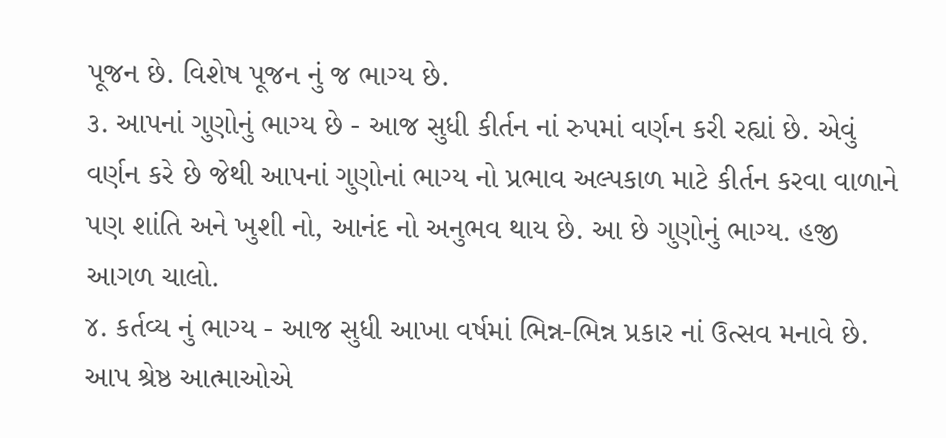પૂજન છે. વિશેષ પૂજન નું જ ભાગ્ય છે.
૩. આપનાં ગુણોનું ભાગ્ય છે - આજ સુધી કીર્તન નાં રુપમાં વર્ણન કરી રહ્યાં છે. એવું વર્ણન કરે છે જેથી આપનાં ગુણોનાં ભાગ્ય નો પ્રભાવ અલ્પકાળ માટે કીર્તન કરવા વાળાને પણ શાંતિ અને ખુશી નો, આનંદ નો અનુભવ થાય છે. આ છે ગુણોનું ભાગ્ય. હજી આગળ ચાલો.
૪. કર્તવ્ય નું ભાગ્ય - આજ સુધી આખા વર્ષમાં ભિન્ન-ભિન્ન પ્રકાર નાં ઉત્સવ મનાવે છે. આપ શ્રેષ્ઠ આત્માઓએ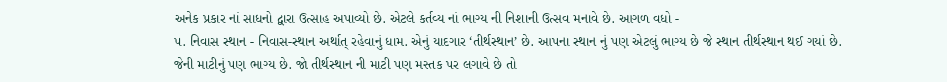અનેક પ્રકાર નાં સાધનો દ્વારા ઉત્સાહ અપાવ્યો છે. એટલે કર્તવ્ય નાં ભાગ્ય ની નિશાની ઉત્સવ મનાવે છે. આગળ વધો -
૫. નિવાસ સ્થાન - નિવાસ-સ્થાન અર્થાત્ રહેવાનું ધામ. એનું યાદગાર ‘તીર્થસ્થાન’ છે. આપના સ્થાન નું પણ એટલું ભાગ્ય છે જે સ્થાન તીર્થસ્થાન થઈ ગયાં છે. જેની માટીનું પણ ભાગ્ય છે. જો તીર્થસ્થાન ની માટી પણ મસ્તક પર લગાવે છે તો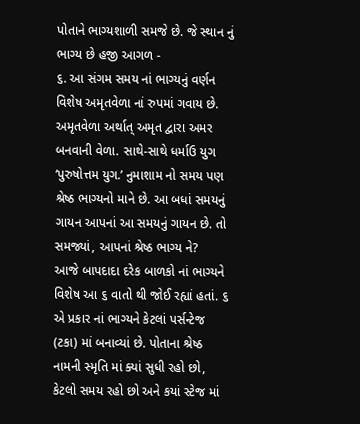પોતાને ભાગ્યશાળી સમજે છે. જે સ્થાન નું ભાગ્ય છે હજી આગળ -
૬. આ સંગમ સમય નાં ભાગ્યનું વર્ણન વિશેષ અમૃતવેળા નાં રુપમાં ગવાય છે. અમૃતવેળા અર્થાત્ અમૃત દ્વારા અમર બનવાની વેળા. સાથે-સાથે ધર્માઉ યુગ ‘પુરુષોત્તમ યુગ.’ નુમાશામ નો સમય પણ શ્રેષ્ઠ ભાગ્યનો માને છે. આ બધાં સમયનું ગાયન આપનાં આ સમયનું ગાયન છે. તો સમજ્યાં, આપનાં શ્રેષ્ઠ ભાગ્ય ને?
આજે બાપદાદા દરેક બાળકો નાં ભાગ્યને વિશેષ આ ૬ વાતો થી જોઈ રહ્યાં હતાં. ૬ એ પ્રકાર નાં ભાગ્યને કેટલાં પર્સન્ટેજ (ટકા) માં બનાવ્યાં છે. પોતાના શ્રેષ્ઠ નામની સ્મૃતિ માં ક્યાં સુધી રહો છો, કેટલો સમય રહો છો અને કયાં સ્ટેજ માં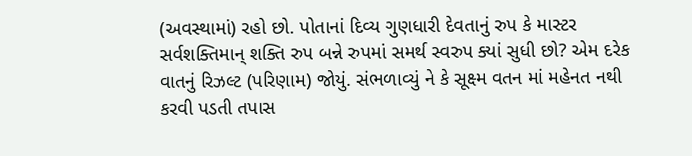(અવસ્થામાં) રહો છો. પોતાનાં દિવ્ય ગુણધારી દેવતાનું રુપ કે માસ્ટર સર્વશક્તિમાન્ શક્તિ રુપ બન્ને રુપમાં સમર્થ સ્વરુપ ક્યાં સુધી છો? એમ દરેક વાતનું રિઝલ્ટ (પરિણામ) જોયું. સંભળાવ્યું ને કે સૂક્ષ્મ વતન માં મહેનત નથી કરવી પડતી તપાસ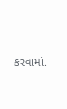કરવામાં.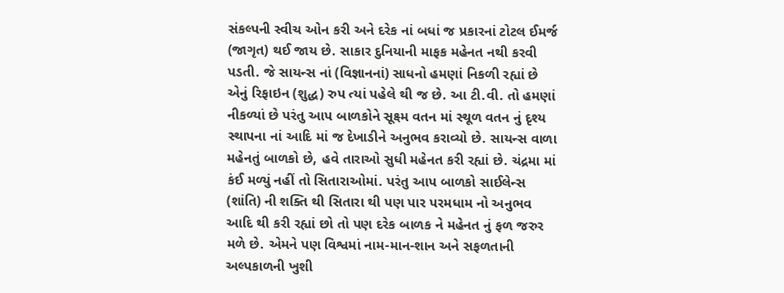સંકલ્પની સ્વીચ ઓન કરી અને દરેક નાં બધાં જ પ્રકારનાં ટોટલ ઈમર્જ (જાગૃત) થઈ જાય છે. સાકાર દુનિયાની માફક મહેનત નથી કરવી પડતી. જે સાયન્સ નાં (વિજ્ઞાનનાં) સાધનો હમણાં નિકળી રહ્યાં છે એનું રિફાઇન (શુદ્ધ) રુપ ત્યાં પહેલે થી જ છે. આ ટી.વી. તો હમણાં નીકળ્યાં છે પરંતુ આપ બાળકોને સૂક્ષ્મ વતન માં સ્થૂળ વતન નું દૃશ્ય સ્થાપના નાં આદિ માં જ દેખાડીને અનુભવ કરાવ્યો છે. સાયન્સ વાળા મહેનતું બાળકો છે, હવે તારાઓ સુધી મહેનત કરી રહ્યાં છે. ચંદ્રમા માં કંઈ મળ્યું નહીં તો સિતારાઓમાં. પરંતુ આપ બાળકો સાઈલેન્સ (શાંતિ) ની શક્તિ થી સિતારા થી પણ પાર પરમધામ નો અનુભવ આદિ થી કરી રહ્યાં છો તો પણ દરેક બાળક ને મહેનત નું ફળ જરુર મળે છે. એમને પણ વિશ્વમાં નામ-માન-શાન અને સફળતાની અલ્પકાળની ખુશી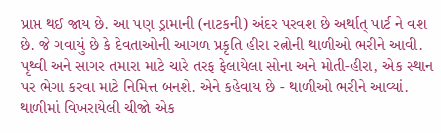પ્રાપ્ત થઈ જાય છે. આ પણ ડ્રામાની (નાટકની) અંદર પરવશ છે અર્થાત્ પાર્ટ ને વશ છે. જે ગવાયું છે કે દેવતાઓની આગળ પ્રકૃતિ હીરા રત્નોની થાળીઓ ભરીને આવી. પૃથ્વી અને સાગર તમારા માટે ચારે તરફ ફેલાયેલા સોના અને મોતી-હીરા, એક સ્થાન પર ભેગા કરવા માટે નિમિત્ત બનશે. એને કહેવાય છે - થાળીઓ ભરીને આવ્યાં. થાળીમાં વિખરાયેલી ચીજો એક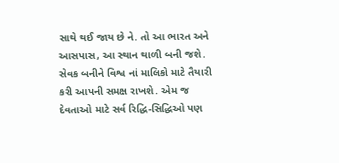સાથે થઈ જાય છે ને. તો આ ભારત અને આસપાસ, આ સ્થાન થાળી બની જશે. સેવક બનીને વિશ્વ નાં માલિકો માટે તૈયારી કરી આપની સમક્ષ રાખશે. એમ જ દેવતાઓ માટે સર્વ રિદ્ધિ-સિદ્ધિઓ પણ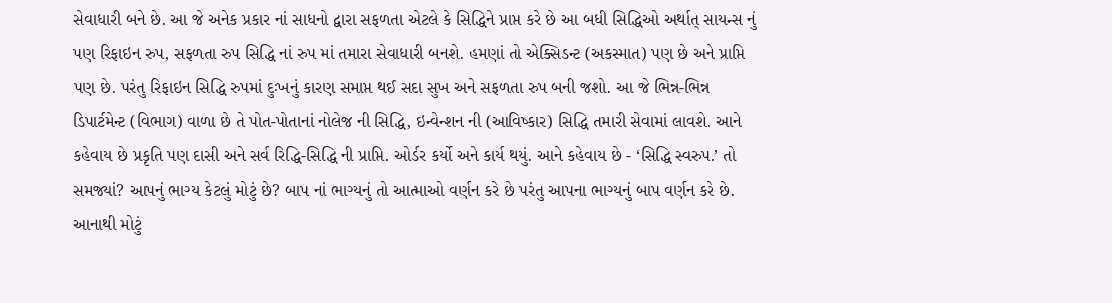સેવાધારી બને છે. આ જે અનેક પ્રકાર નાં સાધનો દ્વારા સફળતા એટલે કે સિદ્ધિને પ્રાપ્ત કરે છે આ બધી સિદ્ધિઓ અર્થાત્ સાયન્સ નું પણ રિફાઇન રુપ, સફળતા રુપ સિદ્ધિ નાં રુપ માં તમારા સેવાધારી બનશે. હમણાં તો એક્સિડન્ટ (અકસ્માત) પણ છે અને પ્રાપ્તિ પણ છે. પરંતુ રિફાઇન સિદ્ધિ રુપમાં દુઃખનું કારણ સમાપ્ત થઈ સદા સુખ અને સફળતા રુપ બની જશો. આ જે ભિન્ન-ભિન્ન ડિપાર્ટમેન્ટ (વિભાગ) વાળા છે તે પોત-પોતાનાં નોલેજ ની સિદ્ધિ, ઇન્વેન્શન ની (આવિષ્કાર) સિદ્ધિ તમારી સેવામાં લાવશે. આને કહેવાય છે પ્રકૃતિ પણ દાસી અને સર્વ રિદ્ધિ-સિદ્ધિ ની પ્રાપ્તિ. ઓર્ડર કર્યો અને કાર્ય થયું. આને કહેવાય છે - ‘સિદ્ધિ સ્વરુપ.’ તો સમજ્યાં? આપનું ભાગ્ય કેટલું મોટું છે? બાપ નાં ભાગ્યનું તો આત્માઓ વર્ણન કરે છે પરંતુ આપના ભાગ્યનું બાપ વર્ણન કરે છે. આનાથી મોટું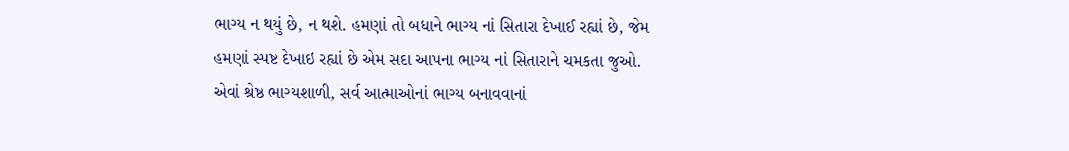ભાગ્ય ન થયું છે, ન થશે. હમણાં તો બધાને ભાગ્ય નાં સિતારા દેખાઈ રહ્યાં છે, જેમ હમણાં સ્પષ્ટ દેખાઇ રહ્યાં છે એમ સદા આપના ભાગ્ય નાં સિતારાને ચમકતા જુઓ.
એવાં શ્રેષ્ઠ ભાગ્યશાળી, સર્વ આત્માઓનાં ભાગ્ય બનાવવાનાં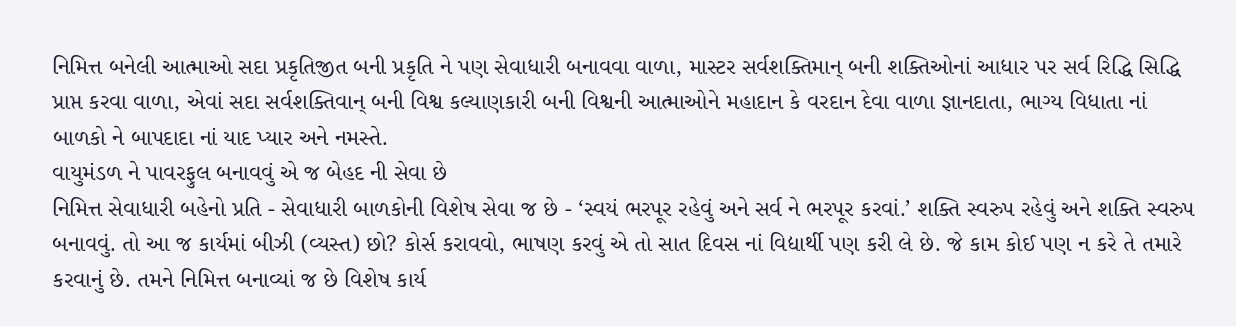નિમિત્ત બનેલી આત્માઓ સદા પ્રકૃતિજીત બની પ્રકૃતિ ને પણ સેવાધારી બનાવવા વાળા, માસ્ટર સર્વશક્તિમાન્ બની શક્તિઓનાં આધાર પર સર્વ રિદ્ધિ સિદ્ધિ પ્રાપ્ત કરવા વાળા, એવાં સદા સર્વશક્તિવાન્ બની વિશ્વ કલ્યાણકારી બની વિશ્વની આત્માઓને મહાદાન કે વરદાન દેવા વાળા જ્ઞાનદાતા, ભાગ્ય વિધાતા નાં બાળકો ને બાપદાદા નાં યાદ પ્યાર અને નમસ્તે.
વાયુમંડળ ને પાવરફુલ બનાવવું એ જ બેહદ ની સેવા છે
નિમિત્ત સેવાધારી બહેનો પ્રતિ - સેવાધારી બાળકોની વિશેષ સેવા જ છે - ‘સ્વયં ભરપૂર રહેવું અને સર્વ ને ભરપૂર કરવાં.’ શક્તિ સ્વરુપ રહેવું અને શક્તિ સ્વરુપ બનાવવું. તો આ જ કાર્યમાં બીઝી (વ્યસ્ત) છો? કોર્સ કરાવવો, ભાષણ કરવું એ તો સાત દિવસ નાં વિદ્યાર્થી પણ કરી લે છે. જે કામ કોઈ પણ ન કરે તે તમારે કરવાનું છે. તમને નિમિત્ત બનાવ્યાં જ છે વિશેષ કાર્ય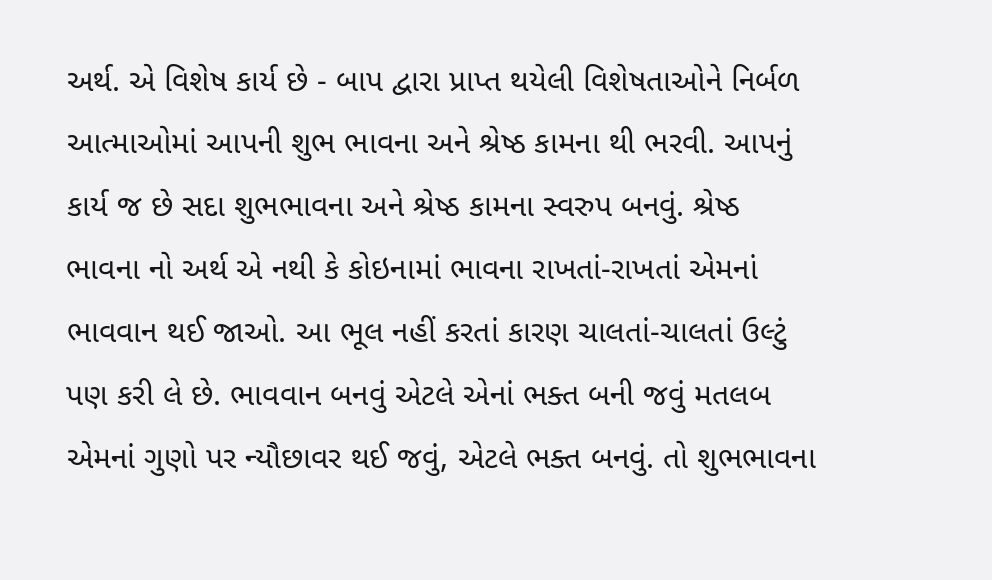અર્થ. એ વિશેષ કાર્ય છે - બાપ દ્વારા પ્રાપ્ત થયેલી વિશેષતાઓને નિર્બળ આત્માઓમાં આપની શુભ ભાવના અને શ્રેષ્ઠ કામના થી ભરવી. આપનું કાર્ય જ છે સદા શુભભાવના અને શ્રેષ્ઠ કામના સ્વરુપ બનવું. શ્રેષ્ઠ ભાવના નો અર્થ એ નથી કે કોઇનામાં ભાવના રાખતાં-રાખતાં એમનાં ભાવવાન થઈ જાઓ. આ ભૂલ નહીં કરતાં કારણ ચાલતાં-ચાલતાં ઉલ્ટું પણ કરી લે છે. ભાવવાન બનવું એટલે એનાં ભક્ત બની જવું મતલબ એમનાં ગુણો પર ન્યૌછાવર થઈ જવું, એટલે ભક્ત બનવું. તો શુભભાવના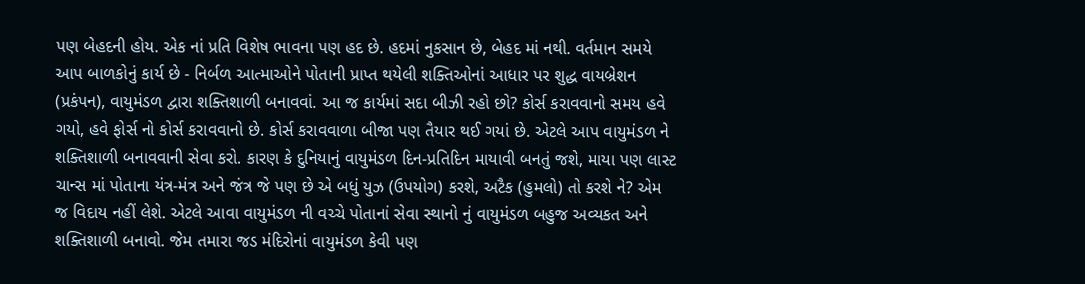પણ બેહદની હોય. એક નાં પ્રતિ વિશેષ ભાવના પણ હદ છે. હદમાં નુકસાન છે, બેહદ માં નથી. વર્તમાન સમયે આપ બાળકોનું કાર્ય છે - નિર્બળ આત્માઓને પોતાની પ્રાપ્ત થયેલી શક્તિઓનાં આધાર પર શુદ્ધ વાયબ્રેશન (પ્રકંપન), વાયુમંડળ દ્વારા શક્તિશાળી બનાવવાં. આ જ કાર્યમાં સદા બીઝી રહો છો? કોર્સ કરાવવાનો સમય હવે ગયો, હવે ફોર્સ નો કોર્સ કરાવવાનો છે. કોર્સ કરાવવાળા બીજા પણ તૈયાર થઈ ગયાં છે. એટલે આપ વાયુમંડળ ને શક્તિશાળી બનાવવાની સેવા કરો. કારણ કે દુનિયાનું વાયુમંડળ દિન-પ્રતિદિન માયાવી બનતું જશે, માયા પણ લાસ્ટ ચાન્સ માં પોતાના યંત્ર-મંત્ર અને જંત્ર જે પણ છે એ બધું યુઝ (ઉપયોગ) કરશે, અટૈક (હુમલો) તો કરશે ને? એમ જ વિદાય નહીં લેશે. એટલે આવા વાયુમંડળ ની વચ્ચે પોતાનાં સેવા સ્થાનો નું વાયુમંડળ બહુજ અવ્યકત અને શક્તિશાળી બનાવો. જેમ તમારા જડ મંદિરોનાં વાયુમંડળ કેવી પણ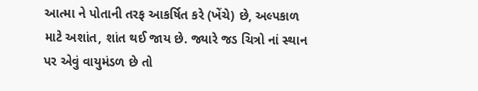આત્મા ને પોતાની તરફ આકર્ષિત કરે (ખેંચે) છે, અલ્પકાળ માટે અશાંત, શાંત થઈ જાય છે. જ્યારે જડ ચિત્રો નાં સ્થાન પર એવું વાયુમંડળ છે તો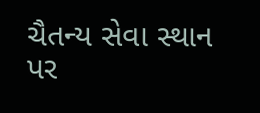ચૈતન્ય સેવા સ્થાન પર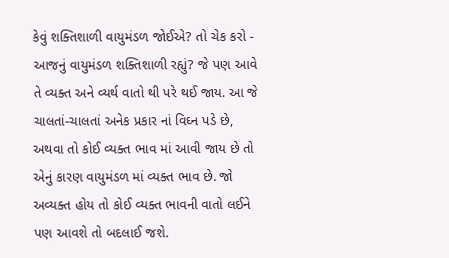કેવું શક્તિશાળી વાયુમંડળ જોઈએ? તો ચેક કરો - આજનું વાયુમંડળ શક્તિશાળી રહ્યું? જે પણ આવે તે વ્યક્ત અને વ્યર્થ વાતો થી પરે થઈ જાય. આ જે ચાલતાં-ચાલતાં અનેક પ્રકાર નાં વિઘ્ન પડે છે, અથવા તો કોઈ વ્યક્ત ભાવ માં આવી જાય છે તો એનું કારણ વાયુમંડળ માં વ્યક્ત ભાવ છે. જો અવ્યક્ત હોય તો કોઈ વ્યક્ત ભાવની વાતો લઈને પણ આવશે તો બદલાઈ જશે.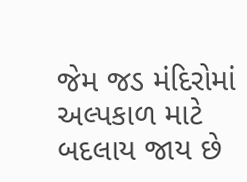જેમ જડ મંદિરોમાં અલ્પકાળ માટે બદલાય જાય છે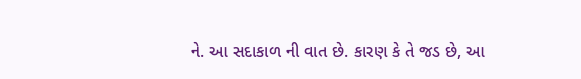ને. આ સદાકાળ ની વાત છે. કારણ કે તે જડ છે, આ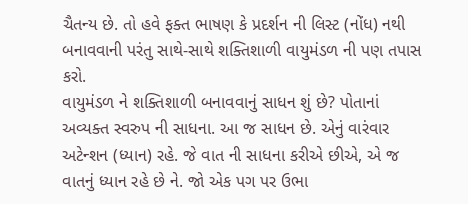ચૈતન્ય છે. તો હવે ફક્ત ભાષણ કે પ્રદર્શન ની લિસ્ટ (નોંધ) નથી બનાવવાની પરંતુ સાથે-સાથે શક્તિશાળી વાયુમંડળ ની પણ તપાસ કરો.
વાયુમંડળ ને શક્તિશાળી બનાવવાનું સાધન શું છે? પોતાનાં અવ્યક્ત સ્વરુપ ની સાધના. આ જ સાધન છે. એનું વારંવાર અટેન્શન (ધ્યાન) રહે. જે વાત ની સાધના કરીએ છીએ, એ જ વાતનું ધ્યાન રહે છે ને. જો એક પગ પર ઉભા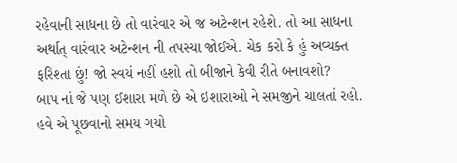રહેવાની સાધના છે તો વારંવાર એ જ અટેન્શન રહેશે. તો આ સાધના અર્થાત્ વારંવાર અટેન્શન ની તપસ્યા જોઈએ. ચેક કરો કે હું અવ્યક્ત ફરિશ્તા છું! જો સ્વયં નહીં હશો તો બીજાને કેવી રીતે બનાવશો?
બાપ નાં જે પણ ઈશારા મળે છે એ ઇશારાઓ ને સમજીને ચાલતાં રહો. હવે એ પૂછવાનો સમય ગયો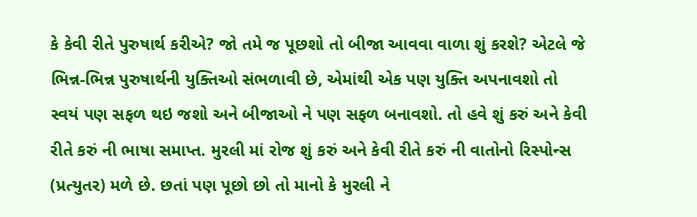કે કેવી રીતે પુરુષાર્થ કરીએ? જો તમે જ પૂછશો તો બીજા આવવા વાળા શું કરશે? એટલે જે ભિન્ન-ભિન્ન પુરુષાર્થની યુક્તિઓ સંભળાવી છે, એમાંથી એક પણ યુક્તિ અપનાવશો તો સ્વયં પણ સફળ થઇ જશો અને બીજાઓ ને પણ સફળ બનાવશો. તો હવે શું કરું અને કેવી રીતે કરું ની ભાષા સમાપ્ત. મુરલી માં રોજ શું કરું અને કેવી રીતે કરું ની વાતોનો રિસ્પોન્સ (પ્રત્યુતર) મળે છે. છતાં પણ પૂછો છો તો માનો કે મુરલી ને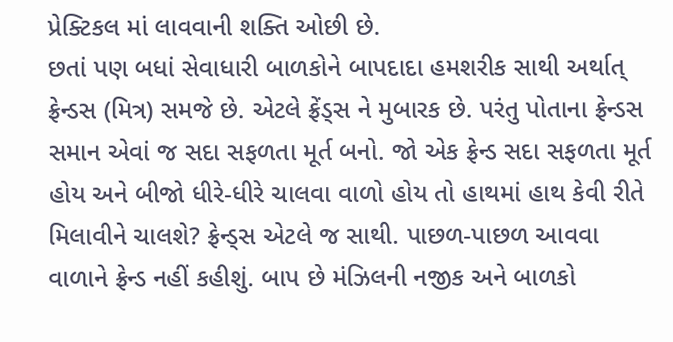પ્રેક્ટિકલ માં લાવવાની શક્તિ ઓછી છે.
છતાં પણ બધાં સેવાધારી બાળકોને બાપદાદા હમશરીક સાથી અર્થાત્ ફ્રેન્ડસ (મિત્ર) સમજે છે. એટલે ફ્રેંડ્સ ને મુબારક છે. પરંતુ પોતાના ફ્રેન્ડસ સમાન એવાં જ સદા સફળતા મૂર્ત બનો. જો એક ફ્રેન્ડ સદા સફળતા મૂર્ત હોય અને બીજો ધીરે-ધીરે ચાલવા વાળો હોય તો હાથમાં હાથ કેવી રીતે મિલાવીને ચાલશે? ફ્રેન્ડ્સ એટલે જ સાથી. પાછળ-પાછળ આવવા વાળાને ફ્રેન્ડ નહીં કહીશું. બાપ છે મંઝિલની નજીક અને બાળકો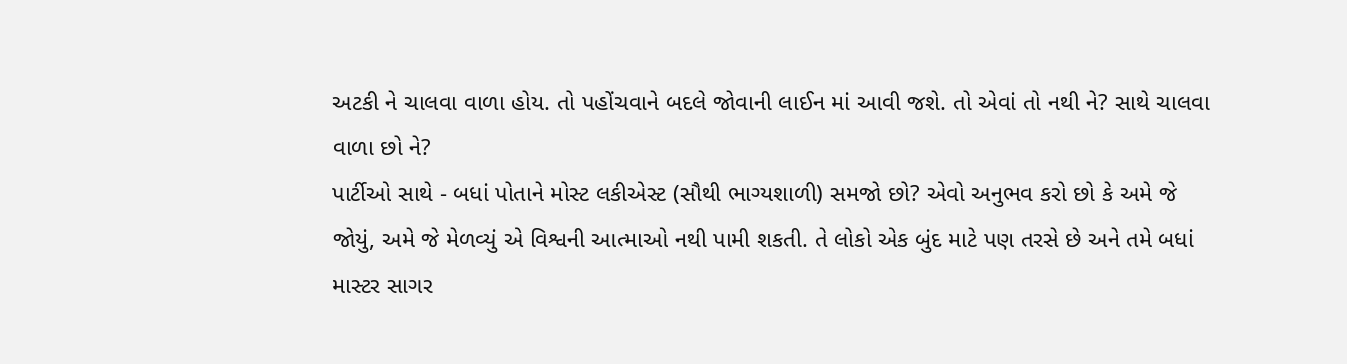અટકી ને ચાલવા વાળા હોય. તો પહોંચવાને બદલે જોવાની લાઈન માં આવી જશે. તો એવાં તો નથી ને? સાથે ચાલવા વાળા છો ને?
પાર્ટીઓ સાથે - બધાં પોતાને મોસ્ટ લકીએસ્ટ (સૌથી ભાગ્યશાળી) સમજો છો? એવો અનુભવ કરો છો કે અમે જે જોયું, અમે જે મેળવ્યું એ વિશ્વની આત્માઓ નથી પામી શકતી. તે લોકો એક બુંદ માટે પણ તરસે છે અને તમે બધાં માસ્ટર સાગર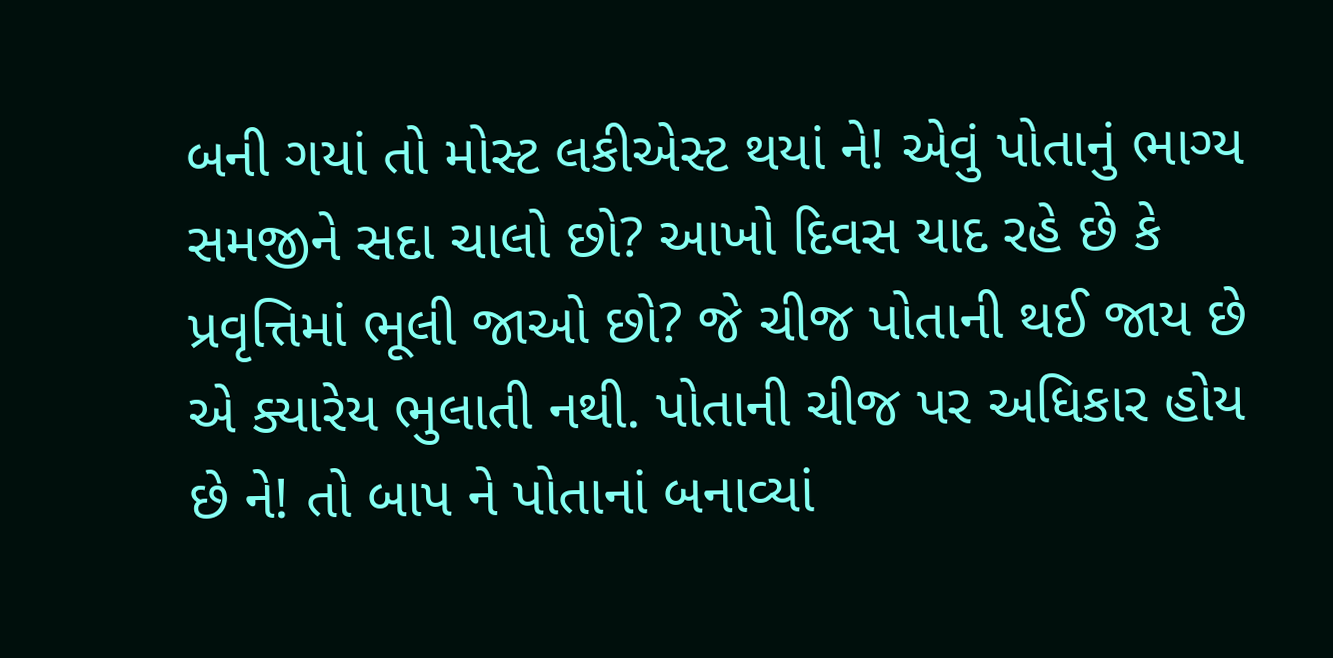બની ગયાં તો મોસ્ટ લકીએસ્ટ થયાં ને! એવું પોતાનું ભાગ્ય સમજીને સદા ચાલો છો? આખો દિવસ યાદ રહે છે કે પ્રવૃત્તિમાં ભૂલી જાઓ છો? જે ચીજ પોતાની થઈ જાય છે એ ક્યારેય ભુલાતી નથી. પોતાની ચીજ પર અધિકાર હોય છે ને! તો બાપ ને પોતાનાં બનાવ્યાં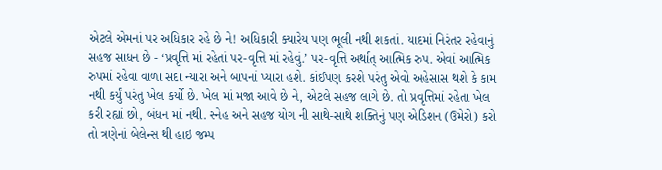એટલે એમનાં પર અધિકાર રહે છે ને! અધિકારી ક્યારેય પણ ભૂલી નથી શકતાં. યાદમાં નિરંતર રહેવાનું સહજ સાધન છે - ‘પ્રવૃત્તિ માં રહેતાં પર-વૃત્તિ માં રહેવું.’ પર-વૃત્તિ અર્થાત્ આત્મિક રુપ. એવાં આત્મિક રુપમાં રહેવા વાળા સદા ન્યારા અને બાપનાં પ્યારા હશે. કાંઈપણ કરશે પરંતુ એવો અહેસાસ થશે કે કામ નથી કર્યું પરંતુ ખેલ કર્યો છે. ખેલ માં મજા આવે છે ને, એટલે સહજ લાગે છે. તો પ્રવૃત્તિમાં રહેતા ખેલ કરી રહ્યાં છો, બંધન માં નથી. સ્નેહ અને સહજ યોગ ની સાથે-સાથે શક્તિનું પણ એડિશન (ઉમેરો) કરો તો ત્રણેનાં બેલેન્સ થી હાઇ જમ્પ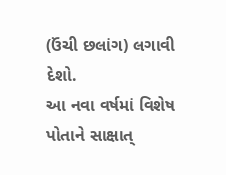(ઉંચી છલાંગ) લગાવી દેશો.
આ નવા વર્ષમાં વિશેષ પોતાને સાક્ષાત્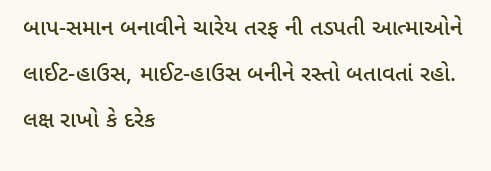બાપ-સમાન બનાવીને ચારેય તરફ ની તડપતી આત્માઓને લાઈટ-હાઉસ, માઈટ-હાઉસ બનીને રસ્તો બતાવતાં રહો. લક્ષ રાખો કે દરેક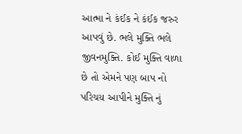આત્મા ને કંઈક ને કંઈક જરુર આપવું છે. ભલે મુક્તિ ભલે જીવનમુક્તિ. કોઈ મુક્તિ વાળા છે તો એમને પણ બાપ નો પરિચય આપીને મુક્તિ નું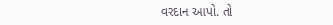વરદાન આપો. તો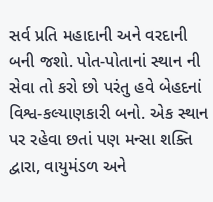સર્વ પ્રતિ મહાદાની અને વરદાની બની જશો. પોત-પોતાનાં સ્થાન ની સેવા તો કરો છો પરંતુ હવે બેહદનાં વિશ્વ-કલ્યાણકારી બનો. એક સ્થાન પર રહેવા છતાં પણ મન્સા શક્તિ દ્વારા, વાયુમંડળ અને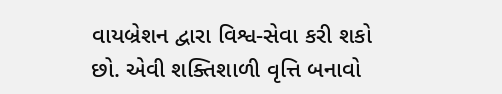વાયબ્રેશન દ્વારા વિશ્વ-સેવા કરી શકો છો. એવી શક્તિશાળી વૃત્તિ બનાવો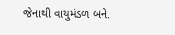જેનાથી વાયુમંડળ બને.